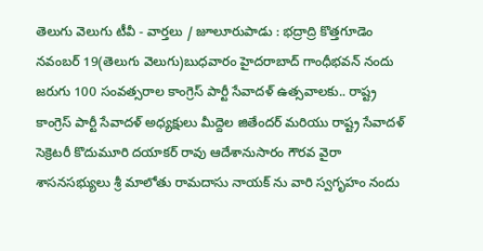తెలుగు వెలుగు టీవీ - వార్తలు / జూలూరుపాడు : భద్రాద్రి కొత్తగూడెం నవంబర్ 19(తెలుగు వెలుగు)బుధవారం హైదరాబాద్ గాంధీభవన్ నందు జరుగు 100 సంవత్సరాల కాంగ్రెస్ పార్టీ సేవాదళ్ ఉత్సవాలకు.. రాష్ట్ర కాంగ్రెస్ పార్టీ సేవాదళ్ అధ్యక్షులు మీద్దెల జితేందర్ మరియు రాష్ట్ర సేవాదళ్ సెక్రెటరీ కొదుమూరి దయాకర్ రావు ఆదేశానుసారం గౌరవ వైరా శాసనసభ్యులు శ్రీ మాలోతు రామదాసు నాయక్ ను వారి స్వగృహం నందు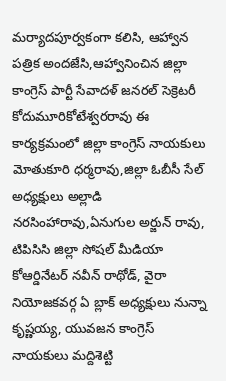మర్యాదపూర్వకంగా కలిసి, ఆహ్వాన పత్రిక అందజేసి,ఆహ్వానించిన జిల్లా కాంగ్రెస్ పార్టీ సేవాదళ్ జనరల్ సెక్రెటరీ కోదుమూరికోటేశ్వరరావు ఈ కార్యక్రమంలో జిల్లా కాంగ్రెస్ నాయకులు మోతుకూరి ధర్మరావు,జిల్లా ఓబీసీ సేల్ అధ్యక్షులు అల్లాడి నరసింహారావు,ఏనుగుల అర్జున్ రావు, టిపిసిసి జిల్లా సోషల్ మీడియా కోఆర్డినేటర్ నవీన్ రాథోడ్, వైరా నియోజకవర్గ ఏ బ్లాక్ అధ్యక్షులు నున్నా కృష్ణయ్య, యువజన కాంగ్రెస్ నాయకులు మద్దిశెట్టి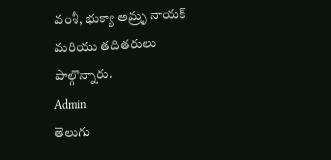వంశీ, భుక్యా అమ్రృ నాయక్ మరియు తదితరులు పాల్గొన్నారు.
Admin
తెలుగు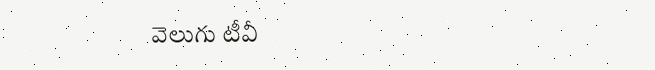వెలుగు టీవీ